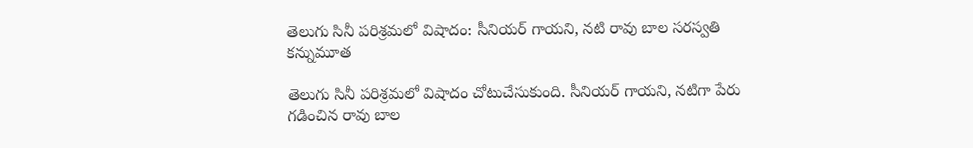తెలుగు సినీ పరిశ్రమలో విషాదం: సీనియర్ గాయని, నటి రావు బాల సరస్వతి కన్నుమూత

తెలుగు సినీ పరిశ్రమలో విషాదం చోటుచేసుకుంది. సీనియర్ గాయని, నటిగా పేరు గడించిన రావు బాల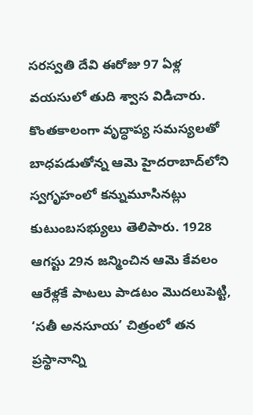సరస్వతి దేవి ఈరోజు 97 ఏళ్ల వయసులో తుది శ్వాస విడిచారు. కొంతకాలంగా వృద్ధాప్య సమస్యలతో బాధపడుతోన్న ఆమె హైదరాబాద్‌లోని స్వగృహంలో కన్నుమూసినట్లు కుటుంబసభ్యులు తెలిపారు. 1928 ఆగస్టు 29న జన్మించిన ఆమె కేవలం ఆరేళ్లకే పాటలు పాడటం మొదలుపెట్టి, ‘సతీ అనసూయ’ చిత్రంలో తన ప్రస్థానాన్ని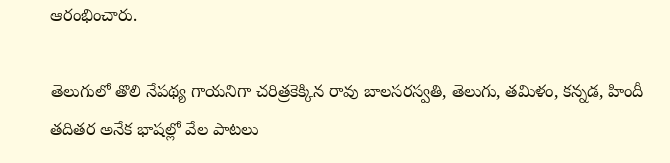ఆరంభించారు.

తెలుగులో తొలి నేపథ్య గాయనిగా చరిత్రకెక్కిన రావు బాలసరస్వతి, తెలుగు, తమిళం, కన్నడ, హిందీ తదితర అనేక భాషల్లో వేల పాటలు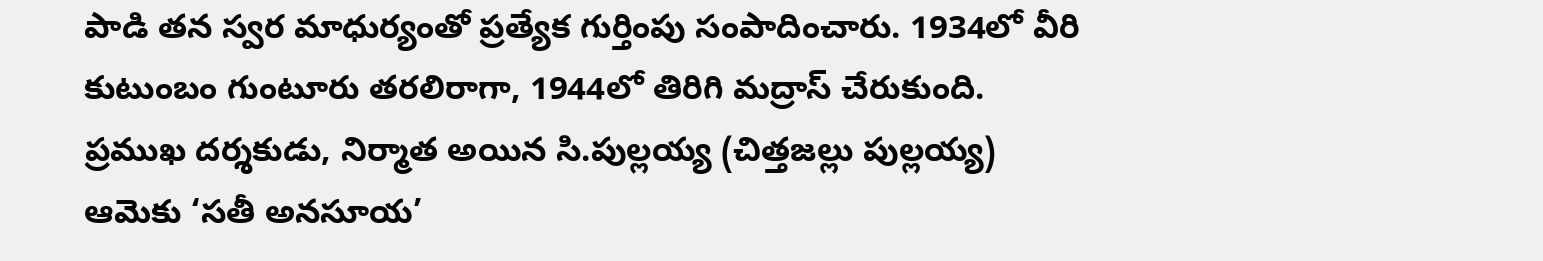పాడి తన స్వర మాధుర్యంతో ప్రత్యేక గుర్తింపు సంపాదించారు. 1934లో వీరి కుటుంబం గుంటూరు తరలిరాగా, 1944లో తిరిగి మద్రాస్ చేరుకుంది. ప్రముఖ దర్శకుడు, నిర్మాత అయిన సి.పుల్లయ్య (చిత్తజల్లు పుల్లయ్య) ఆమెకు ‘సతీ అనసూయ’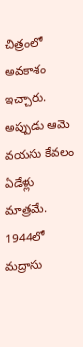చిత్రంలో అవకాశం ఇచ్చారు. అప్పుడు ఆమె వయసు కేవలం ఏడేళ్లు మాత్రమే. 1944లో మద్రాసు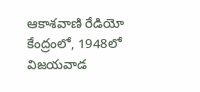ఆకాశవాణి రేడియో కేంద్రంలో, 1948లో విజయవాడ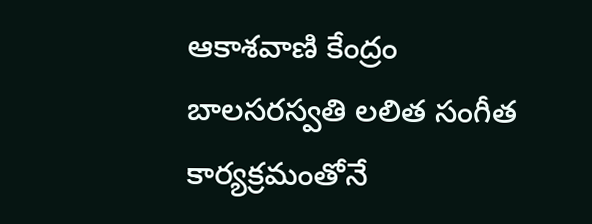ఆకాశవాణి కేంద్రం బాలసరస్వతి లలిత సంగీత కార్యక్రమంతోనే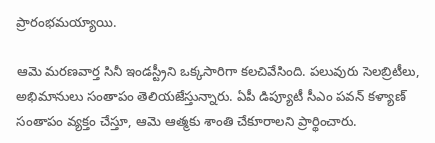ప్రారంభమయ్యాయి.

ఆమె మరణవార్త సినీ ఇండస్ట్రీని ఒక్కసారిగా కలచివేసింది. పలువురు సెలబ్రిటీలు, అభిమానులు సంతాపం తెలియజేస్తున్నారు. ఏపీ డిప్యూటీ సీఎం పవన్ కళ్యాణ్ సంతాపం వ్యక్తం చేస్తూ, ఆమె ఆత్మకు శాంతి చేకూరాలని ప్రార్థించారు.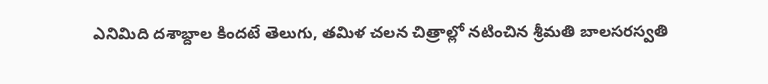ఎనిమిది దశాబ్దాల కిందటే తెలుగు, తమిళ చలన చిత్రాల్లో నటించిన శ్రీమతి బాలసరస్వతి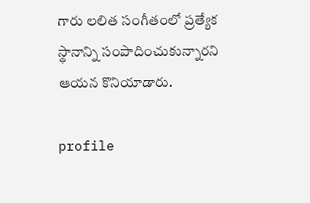గారు లలిత సంగీతంలో ప్రత్యేక స్థానాన్ని సంపాదించుకున్నారని ఆయన కొనియాడారు.

profile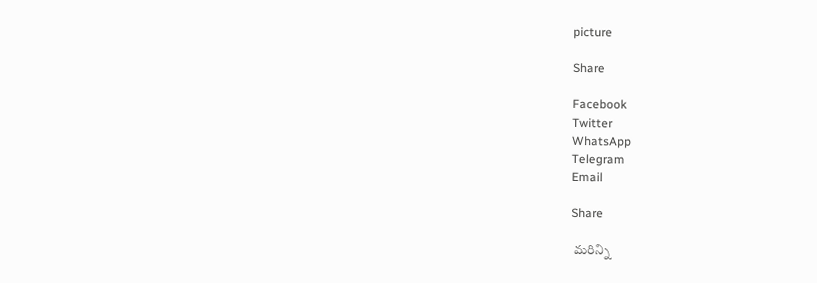picture

Share

Facebook
Twitter
WhatsApp
Telegram
Email

Share

 మరిన్ని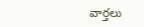వార్తలు